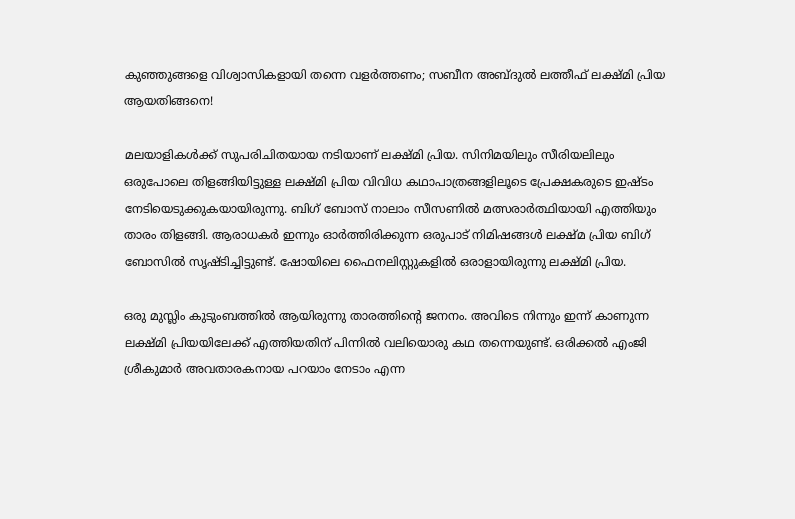കുഞ്ഞുങ്ങളെ വിശ്വാസികളായി തന്നെ വളർത്തണം; സബീന അബ്ദുൽ ലത്തീഫ് ലക്ഷ്മി പ്രിയ ആയതിങ്ങനെ!

മലയാളികൾക്ക് സുപരിചിതയായ നടിയാണ് ലക്ഷ്മി പ്രിയ. സിനിമയിലും സീരിയലിലും ഒരുപോലെ തിളങ്ങിയിട്ടുള്ള ലക്ഷ്മി പ്രിയ വിവിധ കഥാപാത്രങ്ങളിലൂടെ പ്രേക്ഷകരുടെ ഇഷ്ടം നേടിയെടുക്കുകയായിരുന്നു. ബിഗ് ബോസ് നാലാം സീസണിൽ മത്സരാർത്ഥിയായി എത്തിയും താരം തിളങ്ങി. ആരാധകര്‍ ഇന്നും ഓര്‍ത്തിരിക്കുന്ന ഒരുപാട് നിമിഷങ്ങള്‍ ലക്ഷ്മ പ്രിയ ബിഗ് ബോസില്‍ സൃഷ്ടിച്ചിട്ടുണ്ട്. ഷോയിലെ ഫൈനലിസ്റ്റുകളില്‍ ഒരാളായിരുന്നു ലക്ഷ്മി പ്രിയ.

ഒരു മുസ്ലിം കുടുംബത്തിൽ ആയിരുന്നു താരത്തിന്റെ ജനനം. അവിടെ നിന്നും ഇന്ന് കാണുന്ന ലക്ഷ്മി പ്രിയയിലേക്ക് എത്തിയതിന് പിന്നിൽ വലിയൊരു കഥ തന്നെയുണ്ട്. ഒരിക്കല്‍ എംജി ശ്രീകുമാര്‍ അവതാരകനായ പറയാം നേടാം എന്ന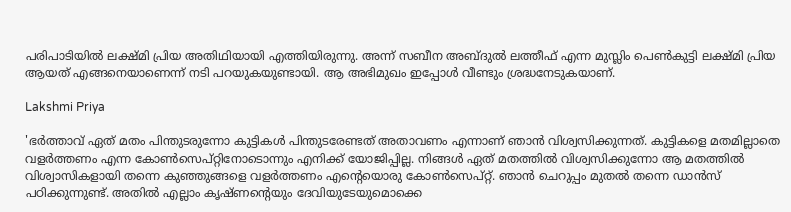പരിപാടിയില്‍ ലക്ഷ്മി പ്രിയ അതിഥിയായി എത്തിയിരുന്നു. അന്ന് സബീന അബ്ദുൽ ലത്തീഫ് എന്ന മുസ്ലിം പെൺകുട്ടി ലക്ഷ്മി പ്രിയ ആയത് എങ്ങനെയാണെന്ന് നടി പറയുകയുണ്ടായി. ആ അഭിമുഖം ഇപ്പോൾ വീണ്ടും ശ്രദ്ധനേടുകയാണ്.

Lakshmi Priya

'ഭർത്താവ് ഏത് മതം പിന്തുടരുന്നോ കുട്ടികൾ പിന്തുടരേണ്ടത് അതാവണം എന്നാണ് ഞാൻ വിശ്വസിക്കുന്നത്. കുട്ടികളെ മതമില്ലാതെ വളർത്തണം എന്ന കോൺസെപ്റ്റിനോടൊന്നും എനിക്ക് യോജിപ്പില്ല. നിങ്ങൾ ഏത് മതത്തിൽ വിശ്വസിക്കുന്നോ ആ മതത്തിൽ വിശ്വാസികളായി തന്നെ കുഞ്ഞുങ്ങളെ വളർത്തണം എന്റെയൊരു കോൺസെപ്റ്റ്. ഞാൻ ചെറുപ്പം മുതൽ തന്നെ ഡാൻസ് പഠിക്കുന്നുണ്ട്. അതിൽ എല്ലാം കൃഷ്ണന്റെയും ദേവിയുടേയുമൊക്കെ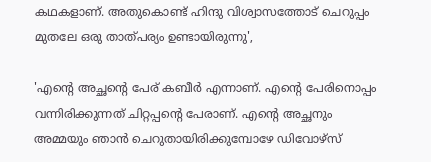കഥകളാണ്. അതുകൊണ്ട് ഹിന്ദു വിശ്വാസത്തോട് ചെറുപ്പം മുതലേ ഒരു താത്പര്യം ഉണ്ടായിരുന്നു',

'എന്റെ അച്ഛന്റെ പേര് കബീർ എന്നാണ്. എന്റെ പേരിനൊപ്പം വന്നിരിക്കുന്നത് ചിറ്റപ്പന്റെ പേരാണ്. എന്റെ അച്ഛനും അമ്മയും ഞാൻ ചെറുതായിരിക്കുമ്പോഴേ ഡിവോഴ്സ്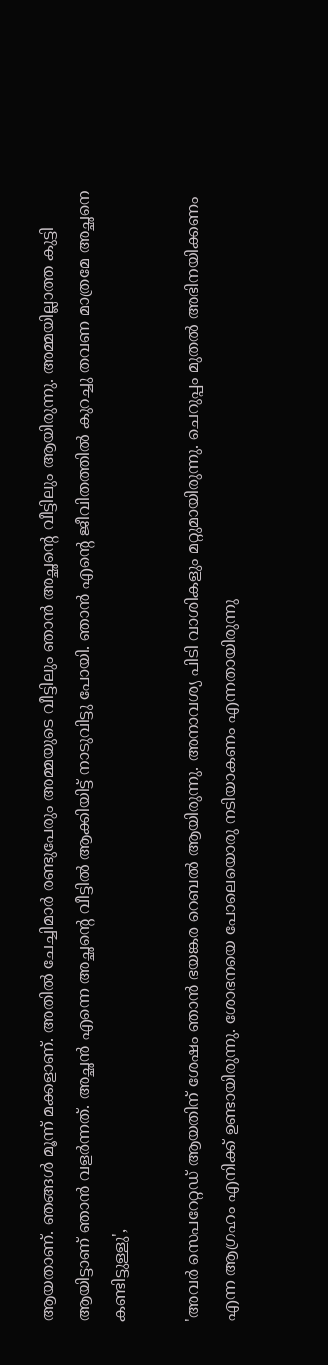ആയതാണ്. ഞങ്ങൾ മൂന്ന് മക്കളാണ്. അതിൽ ചേച്ചിമാർ രണ്ടുപേരും അമ്മയുടെ വീട്ടിലും ഞാൻ അച്ഛന്റെ വീട്ടിലും ആയിരുന്നു. അമ്മയില്ലാത്ത കുട്ടി ആയിട്ടാണ് ഞാൻ വളർന്നത്. അച്ഛൻ എന്നെ അച്ഛന്റെ വീട്ടിൽ ആക്കിയിട്ട് നാടുവിട്ടു പോയി. ഞാൻ എന്റെ ജീവിതത്തിൽ കുറച്ചു തവണ മാത്രമേ അച്ഛനെ കണ്ടിട്ടുള്ളു',

'അവർ സെപറേറ്റഡ് ആയതിന് ശേഷം ഞാൻ ഭയങ്കര റെബൽ ആയിരുന്നു. അനാവശ്യ പിടി വാശികളും മറ്റുമായിരുന്നു. ചെറുപ്പം മുതൽ അഭിനയിക്കണം എന്ന ആഗ്രഹം എനിക്ക് ഉണ്ടായിരുന്നു. ശോഭനയെ പോലെയൊരു നടിയാകണം എന്നതായിരുന്നു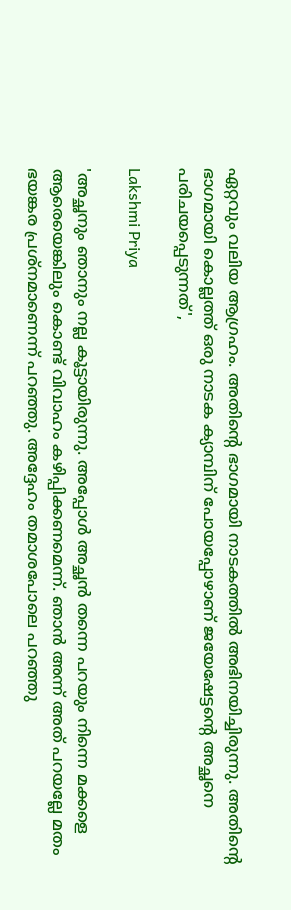ഏറ്റവും വലിയ ആഗ്രഹം. അതിന്റെ ഭാഗമായി നാടകത്തിൽ അഭിനയിച്ചിരുന്നു. അതിന്റെ ഭാഗമായി കൊല്ലത്ത് ഒരു നാടക ക്യാമ്പിന് പോയപ്പോഴാണ് ജയേഷേട്ടന്റെ അച്ഛനെ പരിചയപ്പെടുന്നത്',

Lakshmi Priya

'അച്ഛനും ഞാനും നല്ല കൂട്ടായിരുന്നു. അപ്പോൾ അച്ഛൻ തന്നെ പറയും നിന്നെ മക്കളെ ആരെയെങ്കിലും കൊണ്ട് വിവാഹം കഴിപ്പിക്കണമെന്ന്. ഞാൻ അന്ന് അത് പറയല്ലേ മതം ഭയങ്കര പ്രശ്നമാണെന്ന് പറഞ്ഞു. അദ്ദേഹം തമാശപോലെ പറഞ്ഞു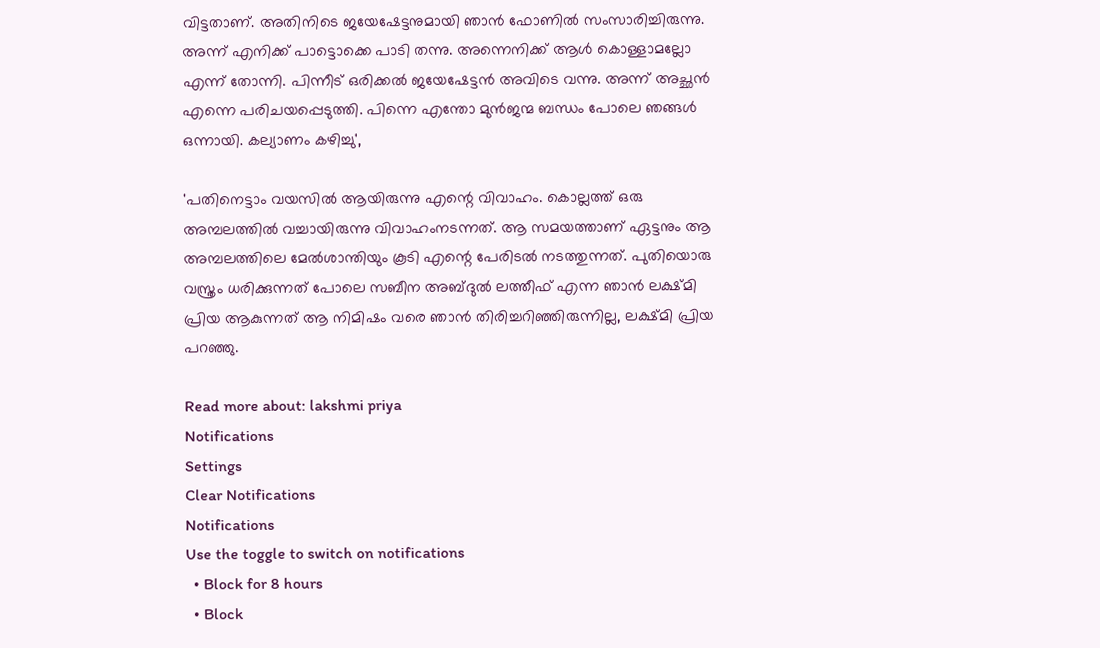വിട്ടതാണ്. അതിനിടെ ജയേഷേട്ടനുമായി ഞാൻ ഫോണിൽ സംസാരിച്ചിരുന്നു. അന്ന് എനിക്ക് പാട്ടൊക്കെ പാടി തന്നു. അന്നെനിക്ക് ആൾ കൊള്ളാമല്ലോ എന്ന് തോന്നി. പിന്നീട് ഒരിക്കൽ ജയേഷേട്ടൻ അവിടെ വന്നു. അന്ന് അച്ഛൻ എന്നെ പരിചയപ്പെടുത്തി. പിന്നെ എന്തോ മുൻജന്മ ബന്ധം പോലെ ഞങ്ങൾ ഒന്നായി. കല്യാണം കഴിച്ചു',

'പതിനെട്ടാം വയസിൽ ആയിരുന്നു എന്റെ വിവാഹം. കൊല്ലത്ത് ഒരു അമ്പലത്തിൽ വച്ചായിരുന്നു വിവാഹംനടന്നത്. ആ സമയത്താണ് ഏട്ടനും ആ അമ്പലത്തിലെ മേൽശാന്തിയും കൂടി എന്റെ പേരിടൽ നടത്തുന്നത്. പുതിയൊരു വസ്ത്രം ധരിക്കുന്നത് പോലെ സബീന അബ്ദുൽ ലത്തീഫ് എന്ന ഞാൻ ലക്ഷ്‌മി പ്രിയ ആകുന്നത് ആ നിമിഷം വരെ ഞാൻ തിരിച്ചറിഞ്ഞിരുന്നില്ല, ലക്ഷ്മി പ്രിയ പറഞ്ഞു.

Read more about: lakshmi priya
Notifications
Settings
Clear Notifications
Notifications
Use the toggle to switch on notifications
  • Block for 8 hours
  • Block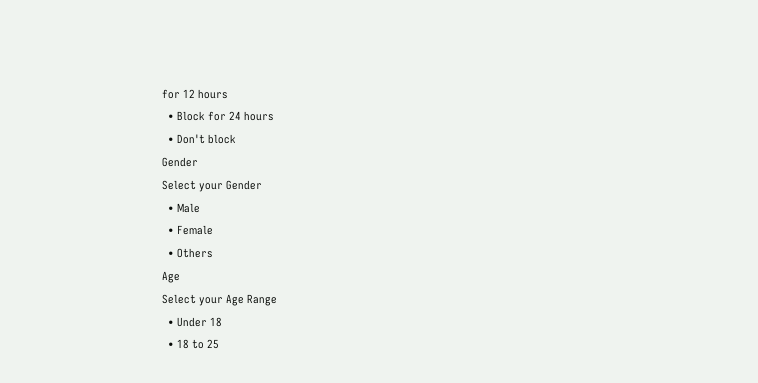for 12 hours
  • Block for 24 hours
  • Don't block
Gender
Select your Gender
  • Male
  • Female
  • Others
Age
Select your Age Range
  • Under 18
  • 18 to 25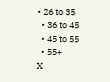• 26 to 35
  • 36 to 45
  • 45 to 55
  • 55+
X